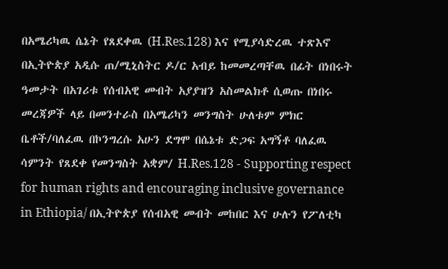በአሜሪካዉ ሴኔት የጸደቀዉ (H.Res.128) እና የሚያሳድረዉ ተጽእኖ
በኢትዮጵያ አዲሱ ጠ/ሚኒስትር ዶ/ር አብይ ከመመረጣቸዉ በፊት በነበሩት ዓመታት በአገሪቱ የሰብአዊ መብት አያያዝን አስመልክቶ ሲወጡ በነበሩ መረጃዎች ላይ በመንተራስ በአሜሪካን መንግስት ሁለቱም ምክር ቤቶች/ባለፈዉ በኮንግረሱ አሁን ደግሞ በሴኔቱ ድጋፍ አግኝቶ ባለፈዉ ሳምንት የጸደቀ የመንግስት አቋም/ H.Res.128 - Supporting respect for human rights and encouraging inclusive governance in Ethiopia/ በኢትዮጵያ የሰብአዊ መብት መከበር እና ሁሉን የፖለቲካ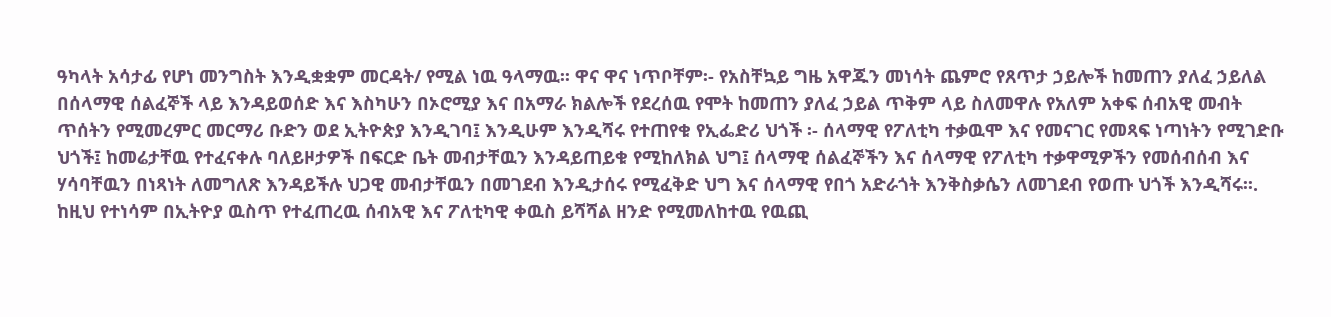ዓካላት አሳታፊ የሆነ መንግስት እንዲቋቋም መርዳት/ የሚል ነዉ ዓላማዉ፡፡ ዋና ዋና ነጥቦቸም፡- የአስቸኳይ ግዜ አዋጁን መነሳት ጨምሮ የጸጥታ ኃይሎች ከመጠን ያለፈ ኃይለል በሰላማዊ ሰልፈኞች ላይ እንዳይወሰድ እና እስካሁን በኦሮሚያ እና በአማራ ክልሎች የደረሰዉ የሞት ከመጠን ያለፈ ኃይል ጥቅም ላይ ስለመዋሉ የአለም አቀፍ ሰብአዊ መብት ጥሰትን የሚመረምር መርማሪ ቡድን ወደ ኢትዮጵያ እንዲገባ፤ እንዲሁም እንዲሻሩ የተጠየቁ የኢፌድሪ ህጎች ፡- ሰላማዊ የፖለቲካ ተቃዉሞ እና የመናገር የመጻፍ ነጣነትን የሚገድቡ ህጎች፤ ከመሬታቸዉ የተፈናቀሉ ባለይዞታዎች በፍርድ ቤት መብታቸዉን እንዳይጠይቁ የሚከለክል ህግ፤ ሰላማዊ ሰልፈኞችን እና ሰላማዊ የፖለቲካ ተቃዋሚዎችን የመሰብሰብ እና ሃሳባቸዉን በነጻነት ለመግለጽ እንዳይችሉ ህጋዊ መብታቸዉን በመገደብ እንዲታሰሩ የሚፈቅድ ህግ እና ሰላማዊ የበጎ አድራጎት እንቅስቃሴን ለመገደብ የወጡ ህጎች እንዲሻሩ፡፡. ከዚህ የተነሳም በኢትዮያ ዉስጥ የተፈጠረዉ ሰብአዊ እና ፖለቲካዊ ቀዉስ ይሻሻል ዘንድ የሚመለከተዉ የዉጪ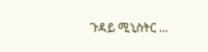ጉዳይ ሚኒስትር ...